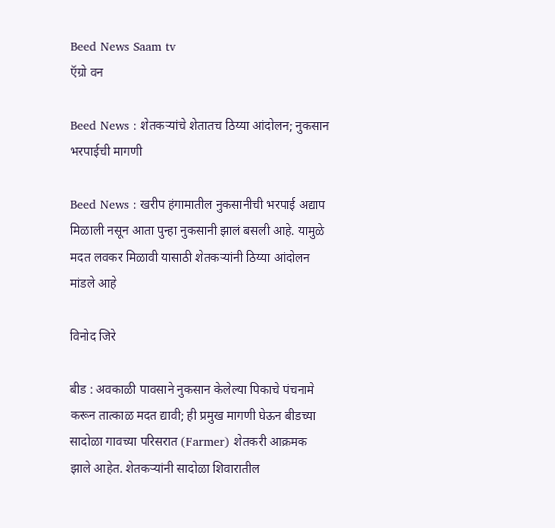Beed News Saam tv
ऍग्रो वन

Beed News : शेतकऱ्यांचे शेतातच ठिय्या आंदोलन; नुकसान भरपाईची मागणी

Beed News : खरीप हंगामातील नुकसानीची भरपाई अद्याप मिळाली नसून आता पुन्हा नुकसानी झालं बसली आहे. यामुळे मदत लवकर मिळावी यासाठी शेतकऱ्यांनी ठिय्या आंदोलन मांडले आहे

विनोद जिरे

बीड : अवकाळी पावसाने नुकसान केलेल्या पिकाचे पंचनामे करून तात्काळ मदत द्यावी; ही प्रमुख मागणी घेऊन बीडच्या सादोळा गावच्या परिसरात (Farmer) शेतकरी आक्रमक झाले आहेत. शेतकऱ्यांनी सादोळा शिवारातील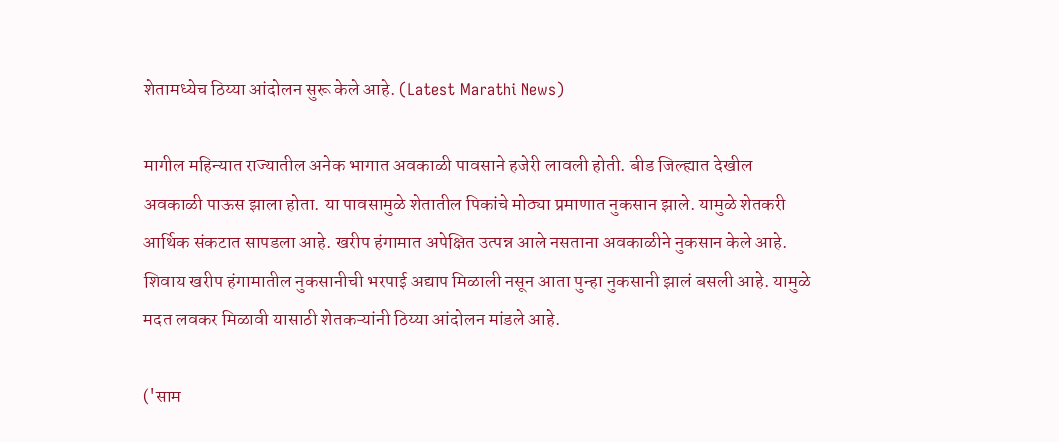शेतामध्येच ठिय्या आंदोलन सुरू केले आहे. (Latest Marathi News)

मागील महिन्यात राज्यातील अनेक भागात अवकाळी पावसाने हजेरी लावली होती. बीड जिल्ह्यात देखील अवकाळी पाऊस झाला होता. या पावसामुळे शेतातील पिकांचे मोठ्या प्रमाणात नुकसान झाले. यामुळे शेतकरी आर्थिक संकटात सापडला आहे. खरीप हंगामात अपेक्षित उत्पन्न आले नसताना अवकाळीने नुकसान केले आहे. शिवाय खरीप हंगामातील नुकसानीची भरपाई अद्याप मिळाली नसून आता पुन्हा नुकसानी झालं बसली आहे. यामुळे मदत लवकर मिळावी यासाठी शेतकऱ्यांनी ठिय्या आंदोलन मांडले आहे.

('साम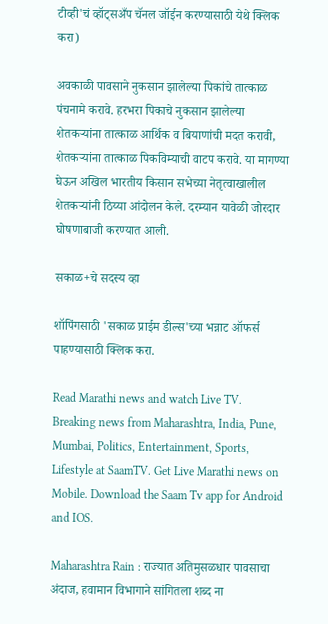टीव्ही'चं व्हॉट्सअँप चॅनल जॉईन करण्यासाठी येथे क्लिक करा)

अवकाळी पावसाने नुकसान झालेल्या पिकांचे तात्काळ पंचनामे करावे. हरभरा पिकाचे नुकसान झालेल्या शेतकऱ्यांना तात्काळ आर्थिक व बियाणांची मदत करावी, शेतकऱ्यांना तात्काळ पिकविम्याची वाटप करावे. या मागण्या घेऊन अखिल भारतीय किसान सभेच्या नेतृत्वाखालील शेतकऱ्यांनी ठिय्या आंदोलन केले. दरम्यान यावेळी जोरदार घोषणाबाजी करण्यात आली.

सकाळ+चे सदस्य व्हा

शॉपिंगसाठी 'सकाळ प्राईम डील्स'च्या भन्नाट ऑफर्स पाहण्यासाठी क्लिक करा.

Read Marathi news and watch Live TV. Breaking news from Maharashtra, India, Pune, Mumbai, Politics, Entertainment, Sports, Lifestyle at SaamTV. Get Live Marathi news on Mobile. Download the Saam Tv app for Android and IOS.

Maharashtra Rain : राज्यात अतिमुसळधार पावसाचा अंदाज, हवामान विभागाने सांगितला शब्द ना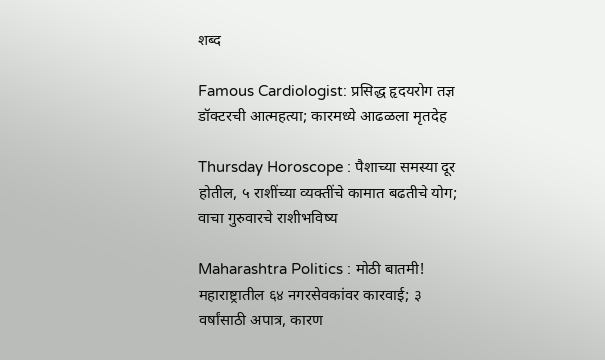शब्द

Famous Cardiologist: प्रसिद्ध हृदयरोग तज्ञ डॉक्टरची आत्महत्या; कारमध्ये आढळला मृतदेह

Thursday Horoscope : पैशाच्या समस्या दूर होतील, ५ राशींच्या व्यक्तींचे कामात बढतीचे योग; वाचा गुरुवारचे राशीभविष्य

Maharashtra Politics : मोठी बातमी! महाराष्ट्रातील ६४ नगरसेवकांवर कारवाई; ३ वर्षांसाठी अपात्र, कारण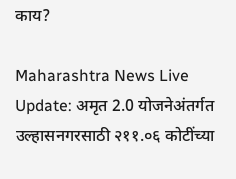काय?

Maharashtra News Live Update: अमृत 2.0 योजनेअंतर्गत उल्हासनगरसाठी २११.०६ कोटींच्या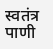स्वतंत्र पाणी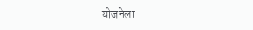योजनेला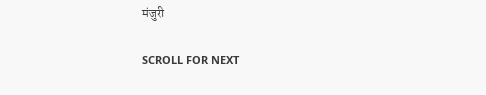मंजुरी

SCROLL FOR NEXT